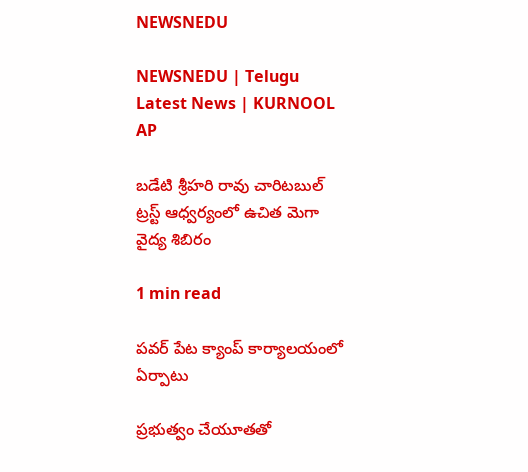NEWSNEDU

NEWSNEDU | Telugu Latest News | KURNOOL AP

బడేటి శ్రీహరి రావు చారిటబుల్ ట్రస్ట్ ఆధ్వర్యంలో ఉచిత మెగా వైద్య శిబిరం

1 min read

పవర్ పేట క్యాంప్ కార్యాలయంలో ఏర్పాటు

ప్రభుత్వం చేయూతతో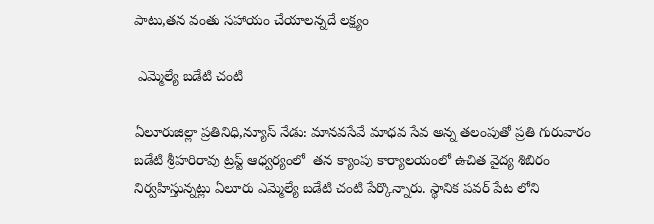పాటు,తన వంతు సహాయం చేయాలన్నదే లక్ష్యం

 ఎమ్మెల్యే బడేటి చంటి

ఏలూరుజిల్లా ప్రతినిధి,న్యూస్ నేడు: మానవసేవే మాధవ సేవ అన్న తలంపుతో ప్రతి గురువారం బడేటి శ్రీహరిరావు ట్రస్ట్ ఆధ్వర్యంలో  తన క్యాంపు కార్యాలయంలో ఉచిత వైద్య శిబిరం నిర్వహిస్తున్నట్లు ఏలూరు ఎమ్మెల్యే బడేటి చంటి పేర్కొన్నారు. స్థానిక పవర్ పేట లోని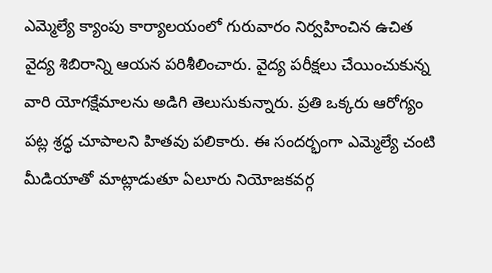ఎమ్మెల్యే క్యాంపు కార్యాలయంలో గురువారం నిర్వహించిన ఉచిత వైద్య శిబిరాన్ని ఆయన పరిశీలించారు. వైద్య పరీక్షలు చేయించుకున్న వారి యోగక్షేమాలను అడిగి తెలుసుకున్నారు. ప్రతి ఒక్కరు ఆరోగ్యం పట్ల శ్రద్ధ చూపాలని హితవు పలికారు. ఈ సందర్భంగా ఎమ్మెల్యే చంటి మీడియాతో మాట్లాడుతూ ఏలూరు నియోజకవర్గ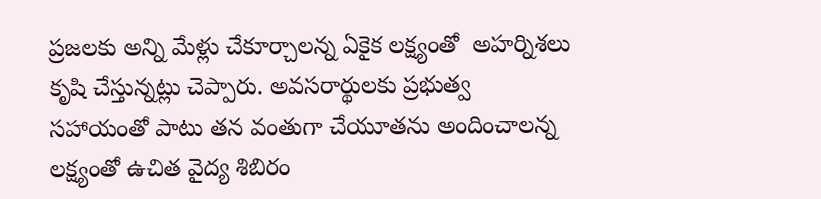ప్రజలకు అన్ని మేళ్లు చేకూర్చాలన్న ఏకైక లక్ష్యంతో  అహర్నిశలు కృషి చేస్తున్నట్లు చెప్పారు. అవసరార్థులకు ప్రభుత్వ సహాయంతో పాటు తన వంతుగా చేయూతను అందించాలన్న లక్ష్యంతో ఉచిత వైద్య శిబిరం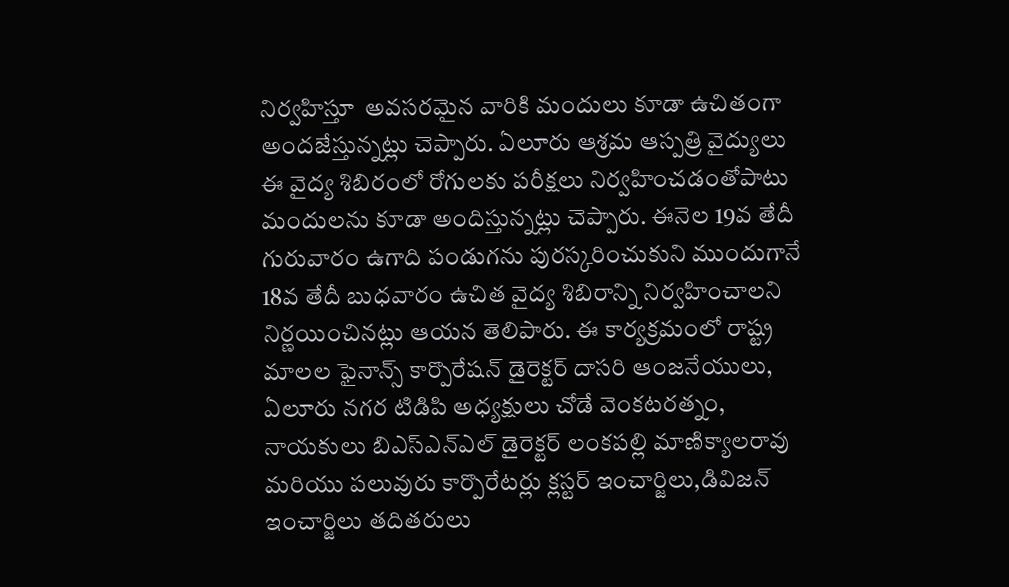నిర్వహిస్తూ  అవసరమైన వారికి మందులు కూడా ఉచితంగా అందజేస్తున్నట్లు చెప్పారు. ఏలూరు ఆశ్రమ ఆస్పత్రి వైద్యులు ఈ వైద్య శిబిరంలో రోగులకు పరీక్షలు నిర్వహించడంతోపాటు మందులను కూడా అందిస్తున్నట్లు చెప్పారు. ఈనెల 19వ తేదీ గురువారం ఉగాది పండుగను పురస్కరించుకుని ముందుగానే 18వ తేదీ బుధవారం ఉచిత వైద్య శిబిరాన్ని నిర్వహించాలని నిర్ణయించినట్లు ఆయన తెలిపారు. ఈ కార్యక్రమంలో రాష్ట్ర మాలల ఫైనాన్స్ కార్పొరేషన్ డైరెక్టర్ దాసరి ఆంజనేయులు, ఏలూరు నగర టిడిపి అధ్యక్షులు చోడే వెంకటరత్నం, నాయకులు బిఎస్ఎన్ఎల్ డైరెక్టర్ లంకపల్లి మాణిక్యాలరావు మరియు పలువురు కార్పొరేటర్లు క్లస్టర్ ఇంచార్జిలు,డివిజన్ ఇంచార్జిలు తదితరులు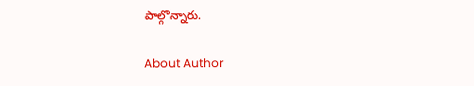పాల్గొన్నారు.

About Author